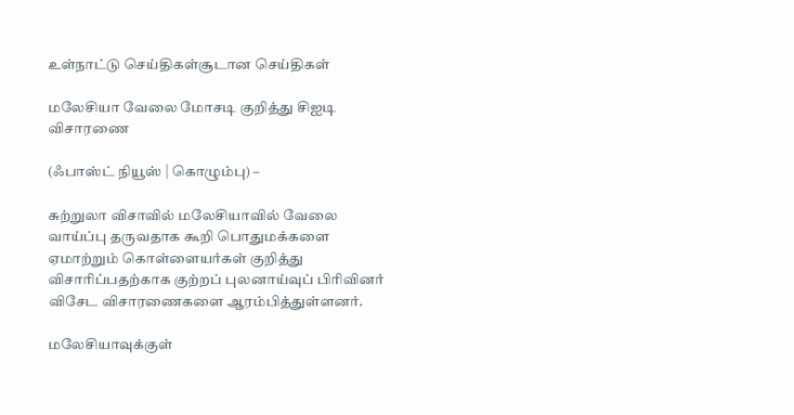உள்நாட்டு செய்திகள்சூடான செய்திகள்

மலேசியா வேலை மோசடி குறித்து சிஐடி விசாரணை

(ஃபாஸ்ட் நியூஸ் | கொழும்பு) –

சுற்றுலா விசாவில் மலேசியாவில் வேலை வாய்ப்பு தருவதாக கூறி பொதுமக்களை ஏமாற்றும் கொள்ளையர்கள் குறித்து விசாரிப்பதற்காக குற்றப் புலனாய்வுப் பிரிவினர் விசேட விசாரணைகளை ஆரம்பித்துள்ளனர்.

மலேசியாவுக்குள்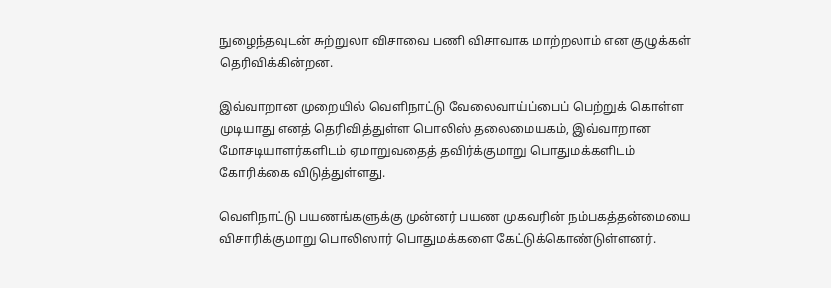நுழைந்தவுடன் சுற்றுலா விசாவை பணி விசாவாக மாற்றலாம் என குழுக்கள் தெரிவிக்கின்றன.

இவ்வாறான முறையில் வெளிநாட்டு வேலைவாய்ப்பைப் பெற்றுக் கொள்ள முடியாது எனத் தெரிவித்துள்ள பொலிஸ் தலைமையகம், இவ்வாறான மோசடியாளர்களிடம் ஏமாறுவதைத் தவிர்க்குமாறு பொதுமக்களிடம் கோரிக்கை விடுத்துள்ளது.

வெளிநாட்டு பயணங்களுக்கு முன்னர் பயண முகவரின் நம்பகத்தன்மையை விசாரிக்குமாறு பொலிஸார் பொதுமக்களை கேட்டுக்கொண்டுள்ளனர்.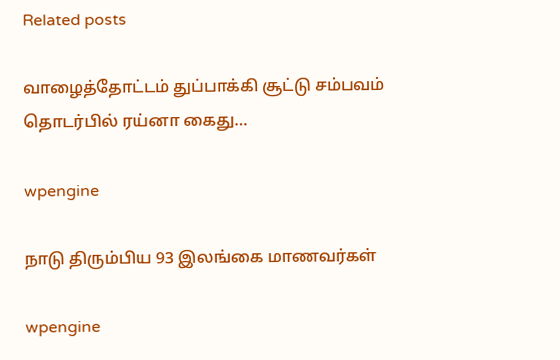Related posts

வாழைத்தோட்டம் துப்பாக்கி சூட்டு சம்பவம் தொடர்பில் ரய்னா கைது…

wpengine

நாடு திரும்பிய 93 இலங்கை மாணவர்கள்

wpengine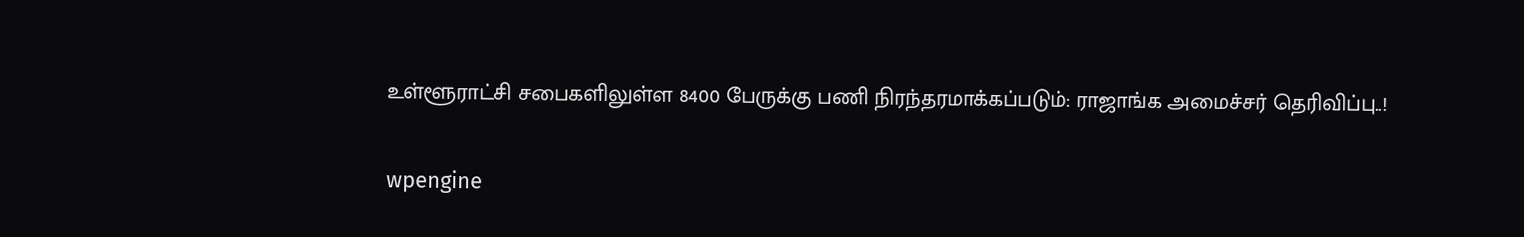உள்ளூராட்சி சபைகளிலுள்ள 8400 பேருக்கு பணி நிரந்தரமாக்கப்படும்: ராஜாங்க அமைச்சர் தெரிவிப்பு..!

wpengine